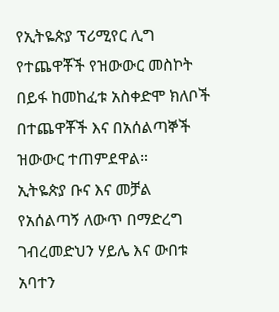የኢትዬጵያ ፕሪሚየር ሊግ የተጨዋቾች የዝውውር መስኮት በይፋ ከመከፈቱ አስቀድሞ ክለቦች በተጨዋቾች እና በአሰልጣኞች ዝውውር ተጠምደዋል።
ኢትዬጵያ ቡና እና መቻል የአሰልጣኝ ለውጥ በማድረግ ገብረመድህን ሃይሌ እና ውበቱ አባተን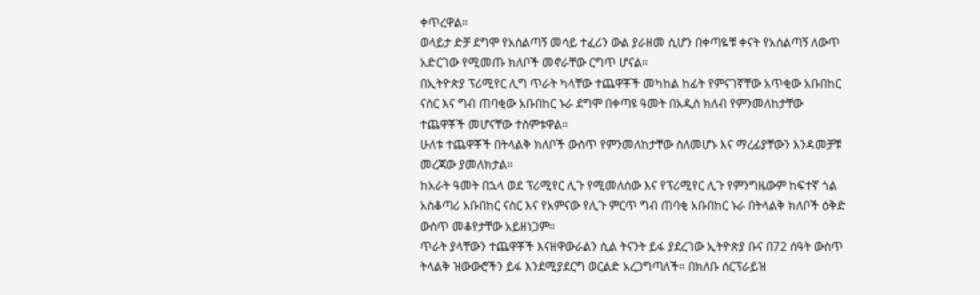ቀጥረዋል።
ወላይታ ድቻ ደግሞ የአሰልጣኝ መሳይ ተፈሪን ውል ያራዘመ ሲሆን በቀጣዬቹ ቀናት የአሰልጣኝ ለውጥ አድርገው የሚመጡ ክለቦች መኖራቸው ርግጥ ሆናል።
በኢትዮጵያ ፕሪሚየር ሊግ ጥራት ካላቸው ተጨዋቾች መካከል ከፊት የምናገኛቸው አጥቂው አቡበከር ናስር እና ግብ ጠባቂው አቡበከር ኑራ ደግሞ በቀጣዩ ዓመት በአዲስ ክለብ የምንመለከታቸው ተጨዋቾች መሆናቸው ተስምቱዋል።
ሁለቱ ተጨዋቾች በትላልቅ ክለቦች ውስጥ የምንመለከታቸው ስለመሆኑ እና ማረፊያቸውን እንዳመቻቹ መረጃው ያመለክታል።
ከአራት ዓመት በኋላ ወደ ፕሪሚየር ሊጉ የሚመለሰው እና የፕሪሚየር ሊጉ የምንግዜውም ከፍተኛ ጎል አስቆጣሪ አቡበከር ናስር እና የአምናው የሊጉ ምርጥ ግብ ጠባቂ አቡበከር ኑራ በትላልቅ ክለቦች ዕቅድ ውስጥ መቆየታቸው አይዘነጋም።
ጥራት ያላቸውን ተጨዋቾች እናዘዋውራልን ሲል ትናንት ይፋ ያደረገው ኢትዮጵያ ቡና በ72 ሰዓት ውስጥ ትላልቅ ዝውውሮችን ይፋ እንደሚያደርግ ወርልድ አረጋግጣለች። በክለቡ ሰርፕራይዝ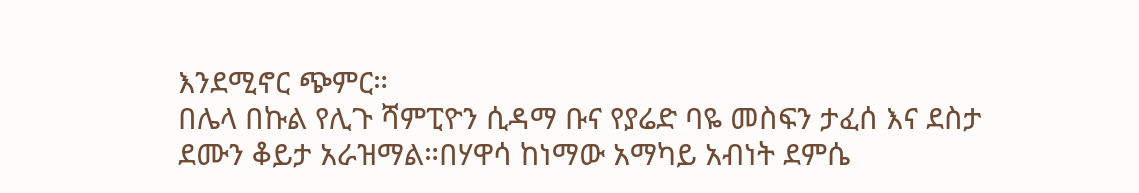እንደሚኖር ጭምር።
በሌላ በኩል የሊጉ ሻምፒዮን ሲዳማ ቡና የያሬድ ባዬ መስፍን ታፈሰ እና ደስታ ደሙን ቆይታ አራዝማል።በሃዋሳ ከነማው አማካይ አብነት ደምሴ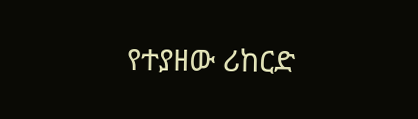የተያዘው ሪከርድ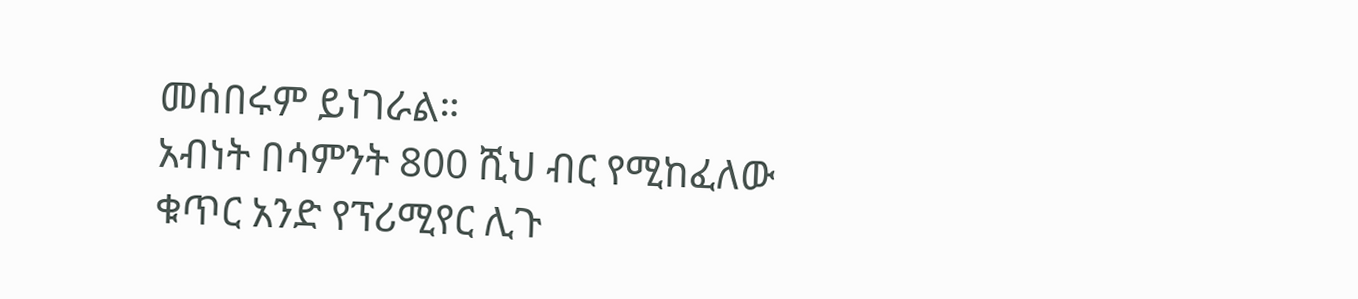መሰበሩም ይነገራል።
አብነት በሳምንት 800 ሺህ ብር የሚከፈለው ቁጥር አንድ የፕሪሚየር ሊጉ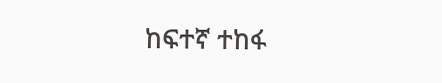ከፍተኛ ተከፋ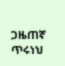ጋዜጠኛ ጥሩነህ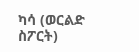ካሳ (ወርልድ ስፖርት)